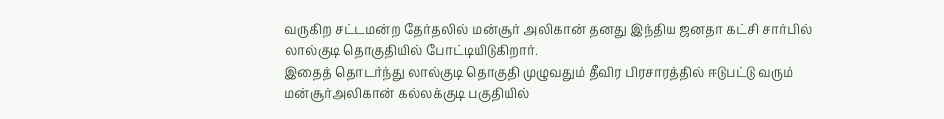வருகிற சட்டமன்ற தேர்தலில் மன்சூர் அலிகான் தனது இந்திய ஜனதா கட்சி சார்பில் லால்குடி தொகுதியில் போட்டியிடுகிறார்.
இதைத் தொடர்ந்து லால்குடி தொகுதி முழுவதும் தீவிர பிரசாரத்தில் ஈடுபட்டு வரும் மன்சூர்அலிகான் கல்லக்குடி பகுதியில்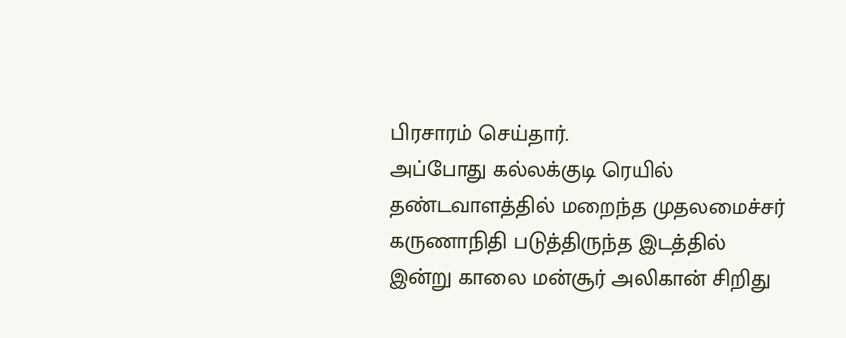பிரசாரம் செய்தார்.
அப்போது கல்லக்குடி ரெயில் தண்டவாளத்தில் மறைந்த முதலமைச்சர் கருணாநிதி படுத்திருந்த இடத்தில் இன்று காலை மன்சூர் அலிகான் சிறிது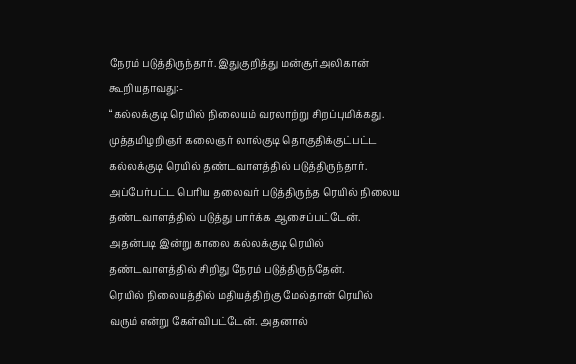நேரம் படுத்திருந்தார். இதுகுறித்து மன்சூர்அலிகான் கூறியதாவது:-
“கல்லக்குடி ரெயில் நிலையம் வரலாற்று சிறப்புமிக்கது. முத்தமிழறிஞர் கலைஞர் லால்குடி தொகுதிக்குட்பட்ட கல்லக்குடி ரெயில் தண்டவாளத்தில் படுத்திருந்தார். அப்பேர்பட்ட பெரிய தலைவர் படுத்திருந்த ரெயில் நிலைய தண்டவாளத்தில் படுத்து பார்க்க ஆசைப்பட்டேன். அதன்படி இன்று காலை கல்லக்குடி ரெயில் தண்டவாளத்தில் சிறிது நேரம் படுத்திருந்தேன்.
ரெயில் நிலையத்தில் மதியத்திற்கு மேல்தான் ரெயில் வரும் என்று கேள்விபட்டேன். அதனால்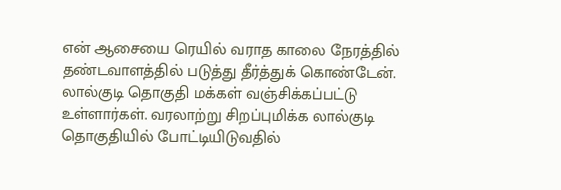என் ஆசையை ரெயில் வராத காலை நேரத்தில் தண்டவாளத்தில் படுத்து தீர்த்துக் கொண்டேன்.
லால்குடி தொகுதி மக்கள் வஞ்சிக்கப்பட்டு உள்ளார்கள். வரலாற்று சிறப்புமிக்க லால்குடி தொகுதியில் போட்டியிடுவதில்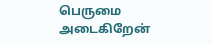பெருமை அடைகிறேன்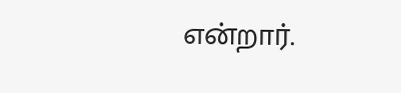என்றார்.